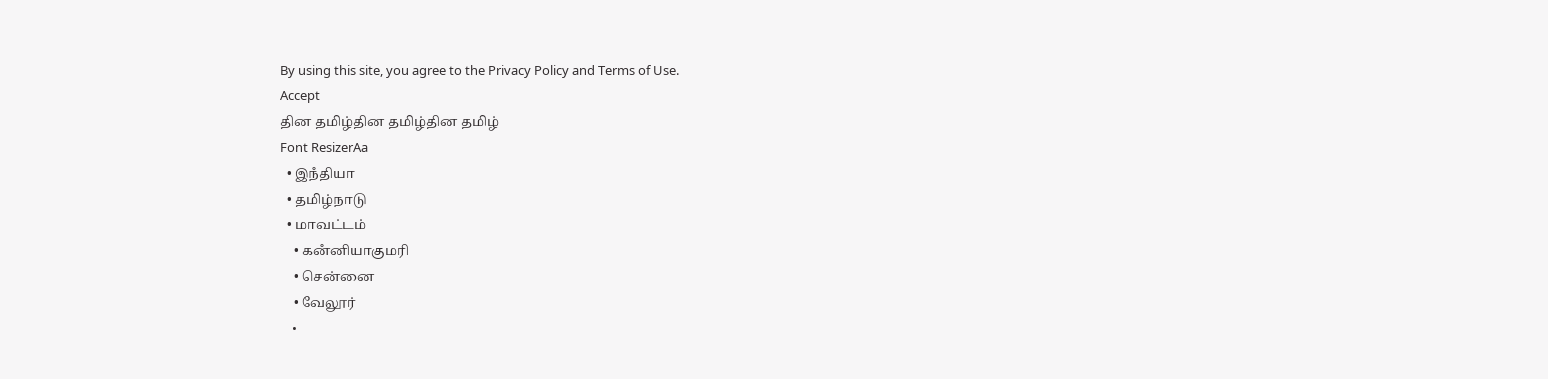By using this site, you agree to the Privacy Policy and Terms of Use.
Accept
தின தமிழ்தின தமிழ்தின தமிழ்
Font ResizerAa
  • இநஂதியா
  • தமிழ்நாடு
  • மாவட்டம்
    • கனஂனியாகுமரி
    • சென்னை
    • வேலூர்
    •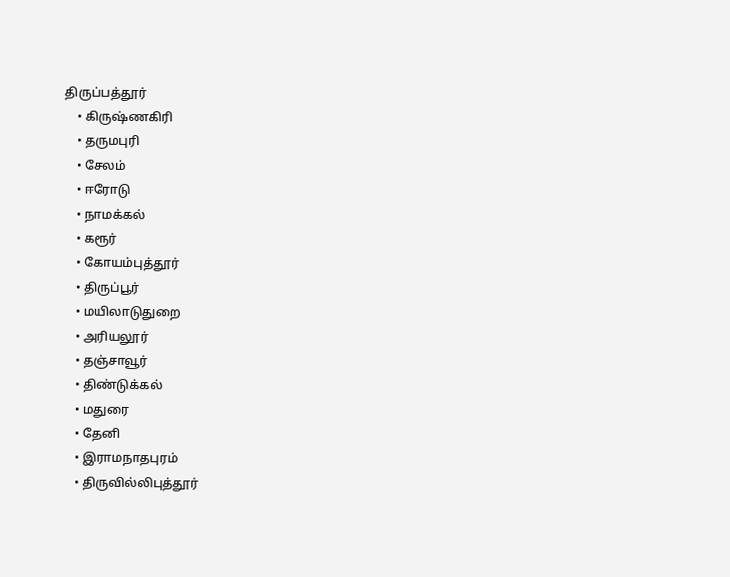திருப்பத்தூர்
    • கிருஷ்ணகிரி
    • தருமபுரி
    • சேலம்
    • ஈரோடு
    • நாமக்கல்
    • கரூர்
    • கோயம்புத்தூர்
    • திருப்பூர்
    • மயிலாடுதுறை
    • அரியலூர்
    • தஞ்சாவூர்
    • திண்டுக்கல்
    • மதுரை
    • தேனி
    • இராமநாதபுரம்
    • திருவில்லிபுத்தூர்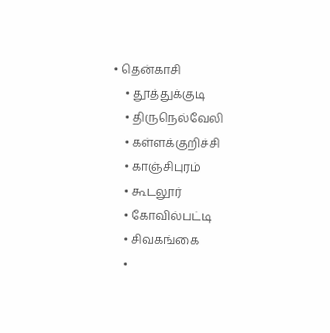• தென்காசி
    • தூத்துக்குடி
    • திருநெல்வேலி
    • கள்ளக்குறிச்சி
    • காஞ்சிபுரம்
    • கூடலூர்
    • கோவில்பட்டி
    • சிவகங்கை
    •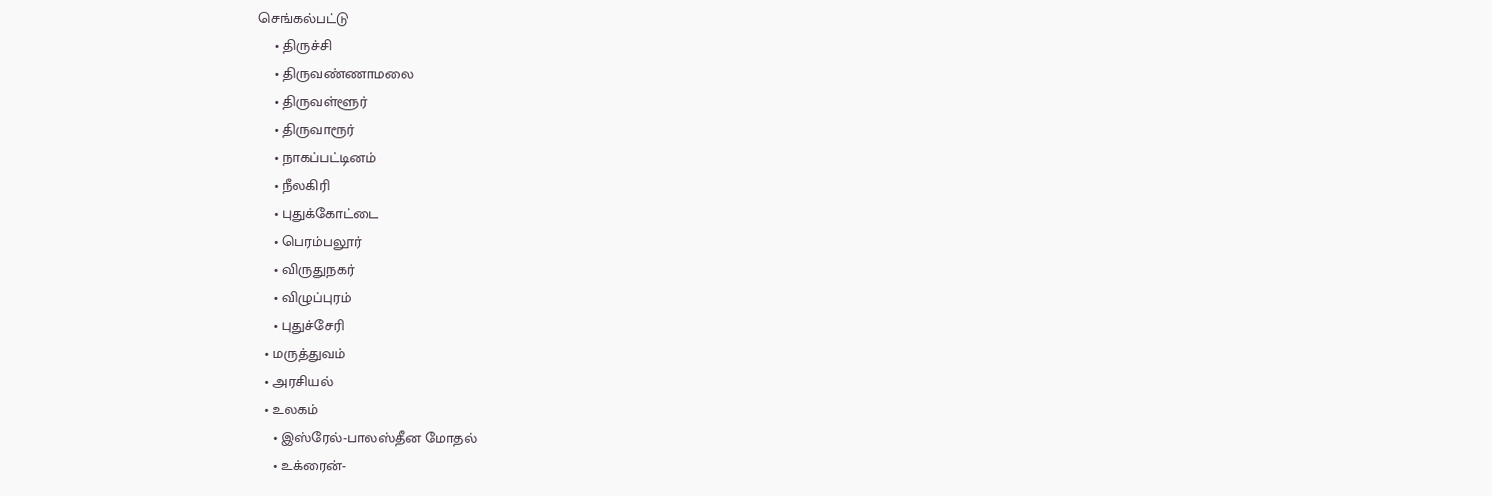செங்கல்பட்டு
    • திருச்சி
    • திருவண்ணாமலை
    • திருவள்ளூர்
    • திருவாரூர்
    • நாகப்பட்டினம்
    • நீலகிரி
    • புதுக்கோட்டை
    • பெரம்பலூர்
    • விருதுநகர்
    • விழுப்புரம்
    • புதுச்சேரி
  • மருத்துவம்
  • அரசியல்
  • உலகம்
    • இஸ்ரேல்-பாலஸ்தீன மோதல்
    • உக்ரைன்-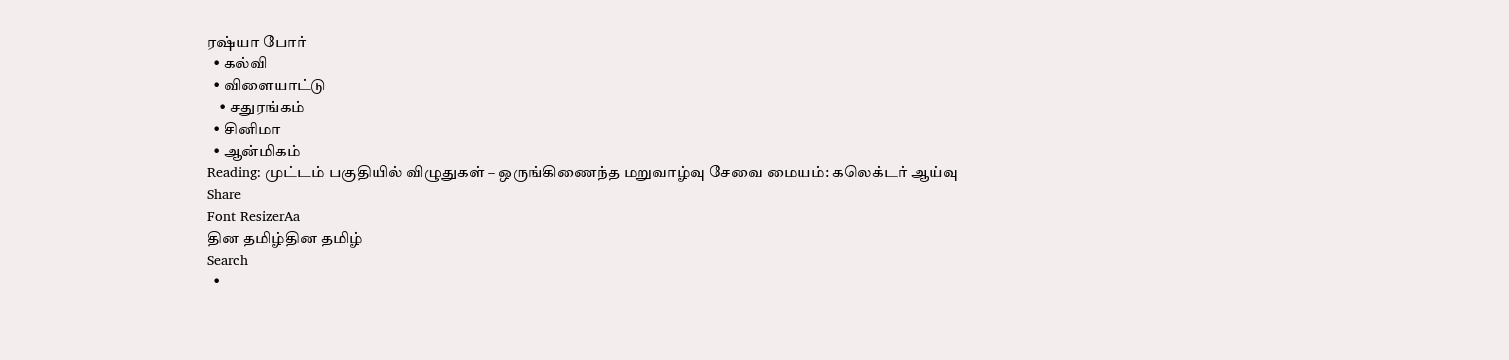ரஷ்யா போர்
  • கல்வி
  • விளையாட்டு
    • சதுரங்கம்
  • சினிமா
  • ஆன்மிகம்
Reading: முட்டம் பகுதியில் விழுதுகள் – ஒருங்கிணைந்த மறுவாழ்வு சேவை மையம்: கலெக்டர் ஆய்வு
Share
Font ResizerAa
தின தமிழ்தின தமிழ்
Search
  •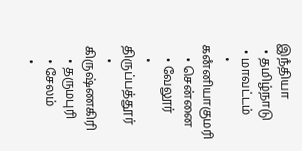இநஂதியா
  • தமிழ்நாடு
  • மாவட்டம்
    • கனஂனியாகுமரி
    • சென்னை
    • வேலூர்
    • திருப்பத்தூர்
    • கிருஷ்ணகிரி
    • தருமபுரி
    • சேலம்
    •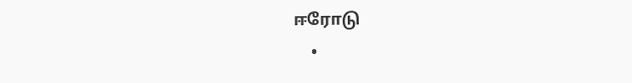ஈரோடு
    •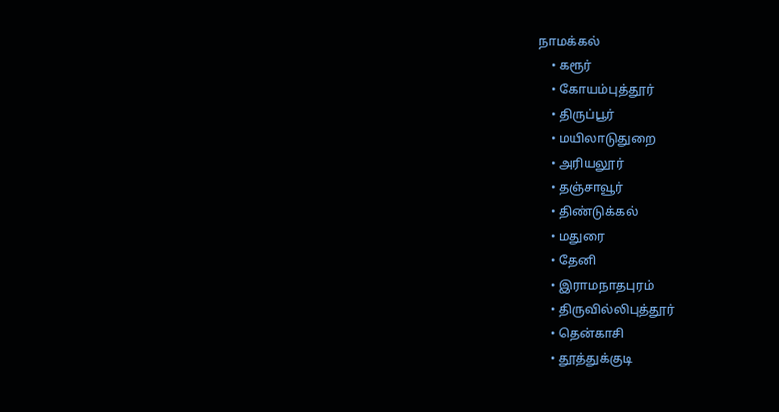நாமக்கல்
    • கரூர்
    • கோயம்புத்தூர்
    • திருப்பூர்
    • மயிலாடுதுறை
    • அரியலூர்
    • தஞ்சாவூர்
    • திண்டுக்கல்
    • மதுரை
    • தேனி
    • இராமநாதபுரம்
    • திருவில்லிபுத்தூர்
    • தென்காசி
    • தூத்துக்குடி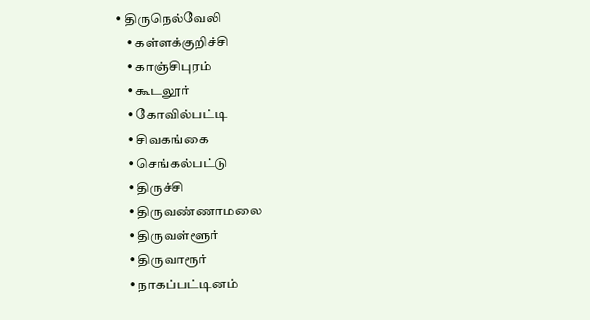• திருநெல்வேலி
    • கள்ளக்குறிச்சி
    • காஞ்சிபுரம்
    • கூடலூர்
    • கோவில்பட்டி
    • சிவகங்கை
    • செங்கல்பட்டு
    • திருச்சி
    • திருவண்ணாமலை
    • திருவள்ளூர்
    • திருவாரூர்
    • நாகப்பட்டினம்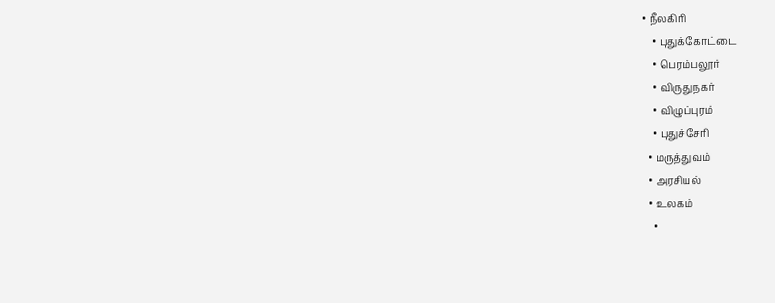• நீலகிரி
    • புதுக்கோட்டை
    • பெரம்பலூர்
    • விருதுநகர்
    • விழுப்புரம்
    • புதுச்சேரி
  • மருத்துவம்
  • அரசியல்
  • உலகம்
    •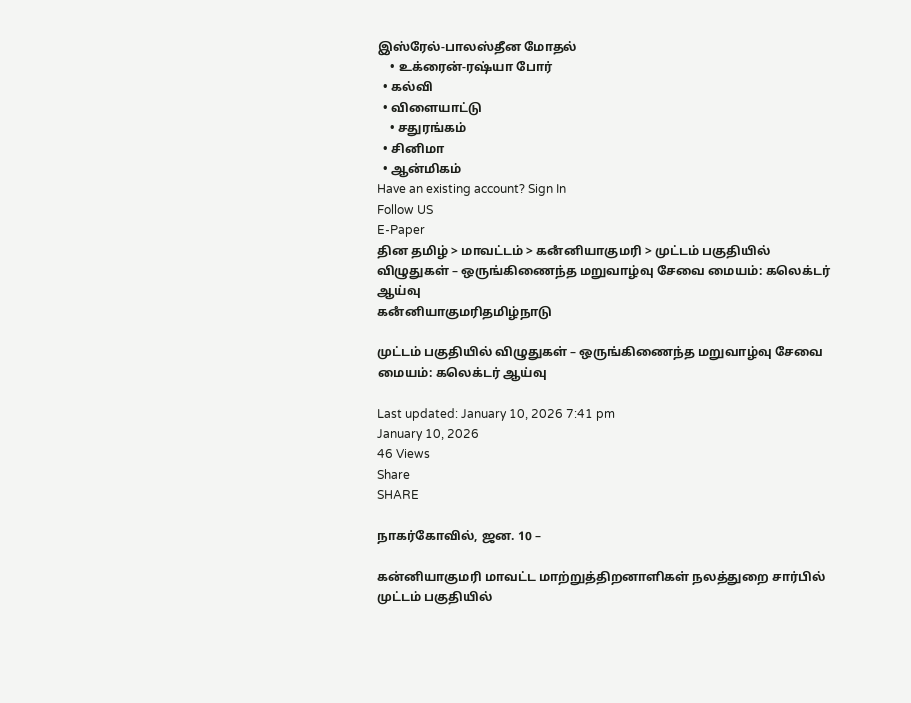இஸ்ரேல்-பாலஸ்தீன மோதல்
    • உக்ரைன்-ரஷ்யா போர்
  • கல்வி
  • விளையாட்டு
    • சதுரங்கம்
  • சினிமா
  • ஆன்மிகம்
Have an existing account? Sign In
Follow US
E-Paper
தின தமிழ் > மாவட்டம் > கனஂனியாகுமரி > முட்டம் பகுதியில் விழுதுகள் – ஒருங்கிணைந்த மறுவாழ்வு சேவை மையம்: கலெக்டர் ஆய்வு
கனஂனியாகுமரிதமிழ்நாடு

முட்டம் பகுதியில் விழுதுகள் – ஒருங்கிணைந்த மறுவாழ்வு சேவை மையம்: கலெக்டர் ஆய்வு

Last updated: January 10, 2026 7:41 pm
January 10, 2026
46 Views
Share
SHARE

நாகர்கோவில், ஜன. 10 –

கன்னியாகுமரி மாவட்ட மாற்றுத்திறனாளிகள் நலத்துறை சார்பில் முட்டம் பகுதியில்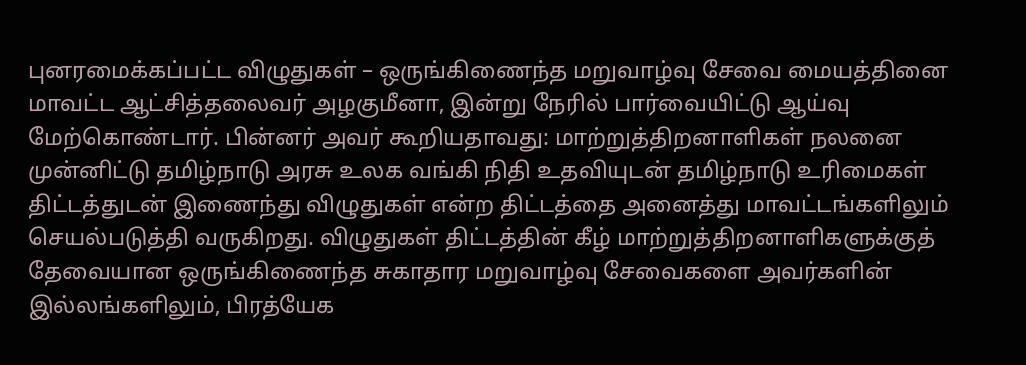புனரமைக்கப்பட்ட விழுதுகள் – ஒருங்கிணைந்த மறுவாழ்வு சேவை மையத்தினை மாவட்ட ஆட்சித்தலைவர் அழகுமீனா, இன்று நேரில் பார்வையிட்டு ஆய்வு மேற்கொண்டார். பின்னர் அவர் கூறியதாவது: மாற்றுத்திறனாளிகள் நலனை முன்னிட்டு தமிழ்நாடு அரசு உலக வங்கி நிதி உதவியுடன் தமிழ்நாடு உரிமைகள் திட்டத்துடன் இணைந்து விழுதுகள் என்ற திட்டத்தை அனைத்து மாவட்டங்களிலும் செயல்படுத்தி வருகிறது. விழுதுகள் திட்டத்தின் கீழ் மாற்றுத்திறனாளிகளுக்குத் தேவையான ஒருங்கிணைந்த சுகாதார மறுவாழ்வு சேவைகளை அவர்களின் இல்லங்களிலும், பிரத்யேக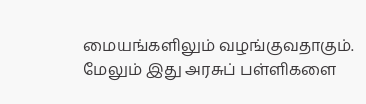மையங்களிலும் வழங்குவதாகும். மேலும் இது அரசுப் பள்ளிகளை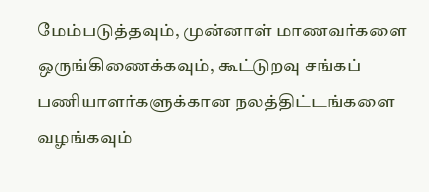மேம்படுத்தவும், முன்னாள் மாணவர்களை ஒருங்கிணைக்கவும், கூட்டுறவு சங்கப் பணியாளர்களுக்கான நலத்திட்டங்களை வழங்கவும்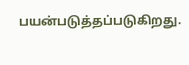பயன்படுத்தப்படுகிறது.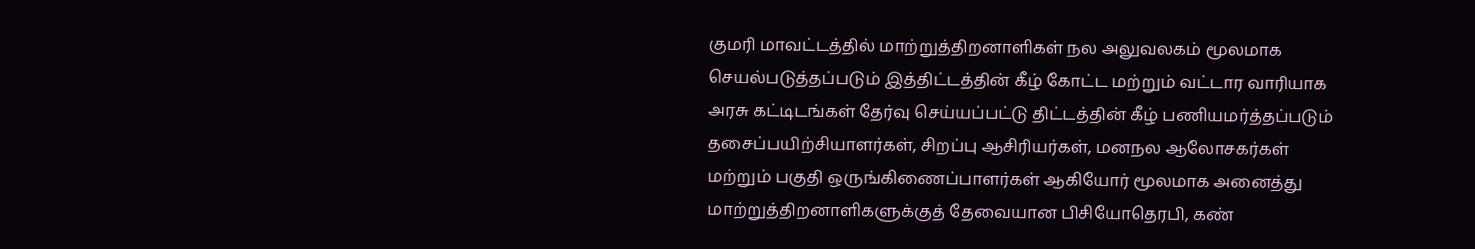குமரி மாவட்டத்தில் மாற்றுத்திறனாளிகள் நல அலுவலகம் மூலமாக செயல்படுத்தப்படும் இத்திட்டத்தின் கீழ் கோட்ட மற்றும் வட்டார வாரியாக அரசு கட்டிடங்கள் தேர்வு செய்யப்பட்டு திட்டத்தின் கீழ் பணியமர்த்தப்படும் தசைப்பயிற்சியாளர்கள், சிறப்பு ஆசிரியர்கள், மனநல ஆலோசகர்கள் மற்றும் பகுதி ஒருங்கிணைப்பாளர்கள் ஆகியோர் மூலமாக அனைத்து மாற்றுத்திறனாளிகளுக்குத் தேவையான பிசியோதெரபி, கண்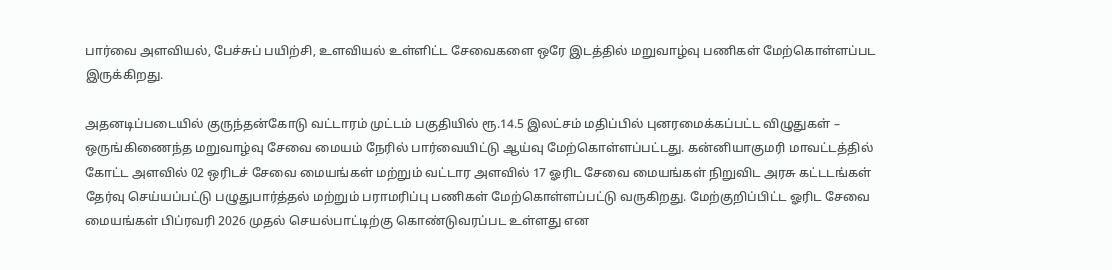பார்வை அளவியல், பேச்சுப் பயிற்சி, உளவியல் உள்ளிட்ட சேவைகளை ஒரே இடத்தில் மறுவாழ்வு பணிகள் மேற்கொள்ளப்பட இருக்கிறது.

அதனடிப்படையில் குருந்தன்கோடு வட்டாரம் முட்டம் பகுதியில் ரூ.14.5 இலட்சம் மதிப்பில் புனரமைக்கப்பட்ட விழுதுகள் – ஒருங்கிணைந்த மறுவாழ்வு சேவை மையம் நேரில் பார்வையிட்டு ஆய்வு மேற்கொள்ளப்பட்டது. கன்னியாகுமரி மாவட்டத்தில் கோட்ட அளவில் 02 ஒரிடச் சேவை மையங்கள் மற்றும் வட்டார அளவில் 17 ஓரிட சேவை மையங்கள் நிறுவிட அரசு கட்டடங்கள் தேர்வு செய்யப்பட்டு பழுதுபார்த்தல் மற்றும் பராமரிப்பு பணிகள் மேற்கொள்ளப்பட்டு வருகிறது. மேற்குறிப்பிட்ட ஓரிட சேவை மையங்கள் பிப்ரவரி 2026 முதல் செயல்பாட்டிற்கு கொண்டுவரப்பட உள்ளது என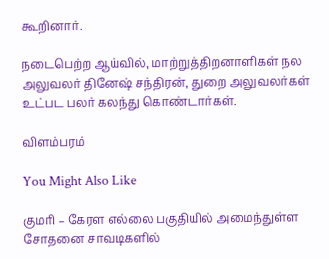கூறினார்.

நடைபெற்ற ஆய்வில், மாற்றுத்திறனாளிகள் நல அலுவலர் தினேஷ் சந்திரன், துறை அலுவலர்கள் உட்பட பலர் கலந்து கொண்டார்கள்.

விளம்பரம்

You Might Also Like

குமரி – கேரள எல்லை பகுதியில் அமைந்துள்ள சோதனை சாவடிகளில்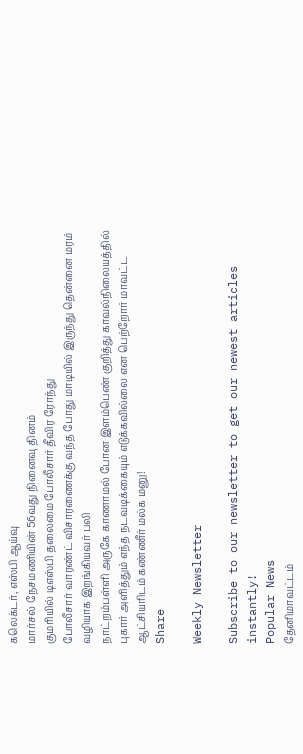கலெக்டர், எஸ்பி ஆய்வு
மார்சல் நேசமணியின் 56வது நினைவு தினம்
குமரியில் டிஎஸ்பி தலைமை போலீசார் தீவிர ரோந்து
போலீசார் வாரண்ட் விசாரணைக்கு வந்த போது மாடியில் இருந்து தென்னை மரம் வழியாக இறங்கியவர் பலி
நாட்றம்பள்ளி அருகே காணாமல் போன இளம்பெண் குறித்து காவல்நிலையத்தில் புகார் அளித்தும் எந்த நடவடிக்கையும் எடுக்கவில்லை என பெற்றோர் மாவட்ட ஆட்சியரிடம் கண்ணீர் மல்க மனு!
Share

Weekly Newsletter

Subscribe to our newsletter to get our newest articles instantly!
Popular News
தேனிமாவட்டம்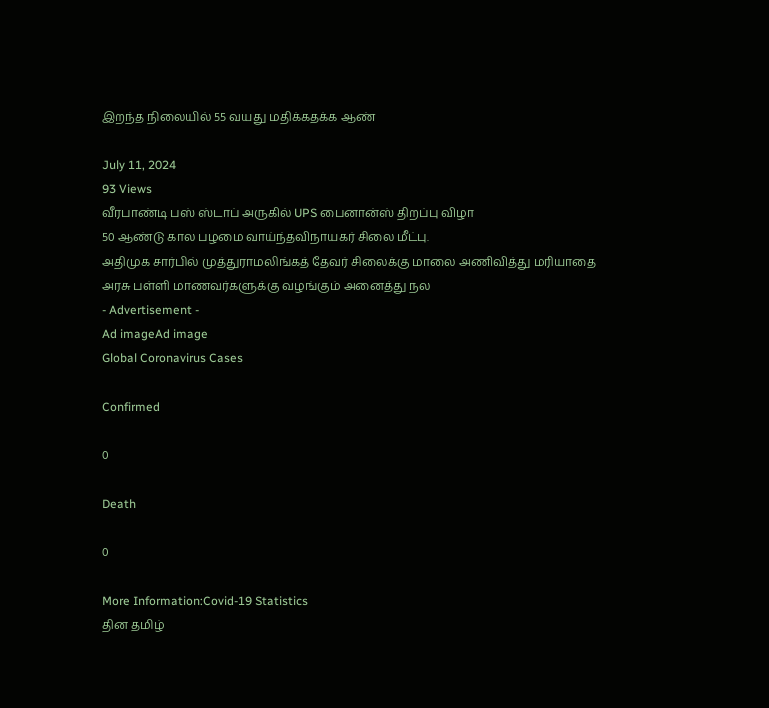இறந்த நிலையில் 55 வயது மதிக்கதக்க ஆண்

July 11, 2024
93 Views
வீரபாண்டி பஸ் ஸ்டாப் அருகில் UPS பைனான்ஸ் திறப்பு விழா
50 ஆண்டு கால பழமை வாய்ந்தவிநாயகர் சிலை மீட்பு.
அதிமுக சார்பில் முத்துராமலிங்கத் தேவர் சிலைக்கு மாலை அணிவித்து மரியாதை
அரசு பள்ளி மாணவர்களுக்கு வழங்கும் அனைத்து நல
- Advertisement -
Ad imageAd image
Global Coronavirus Cases

Confirmed

0

Death

0

More Information:Covid-19 Statistics
தின தமிழ்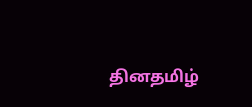தினதமிழ்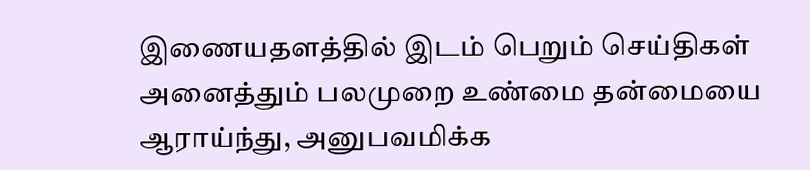இணையதளத்தில் இடம் பெறும் செய்திகள் அனைத்தும் பலமுறை உண்மை தன்மையை ஆராய்ந்து, அனுபவமிக்க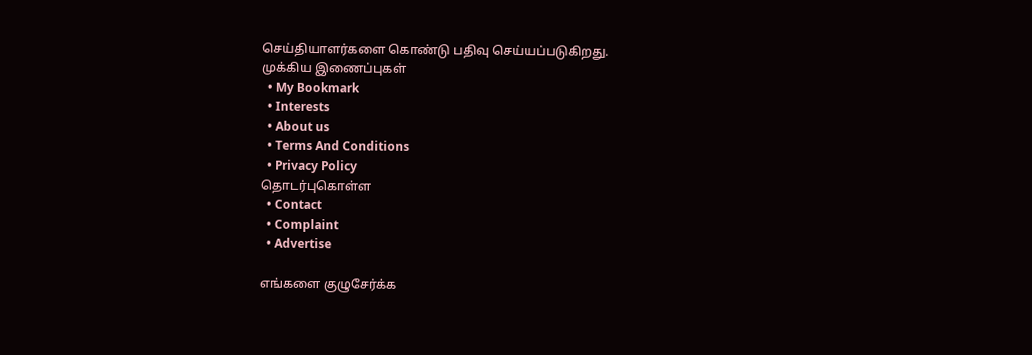செய்தியாளர்களை கொண்டு பதிவு செய்யப்படுகிறது.
முக்கிய இணைப்புகள்
  • My Bookmark
  • Interests
  • About us
  • Terms And Conditions
  • Privacy Policy
தொடர்புகொள்ள
  • Contact
  • Complaint
  • Advertise

எங்களை குழுசேர்க்க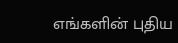எங்களின் புதிய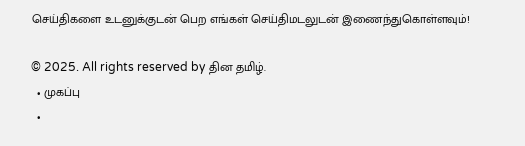செய்திகளை உடனுக்குடன் பெற எங்கள் செய்திமடலுடன் இணைந்துகொள்ளவும்!

© 2025. All rights reserved by தின தமிழ்.
  • முகப்பு
  •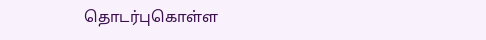தொடர்புகொள்ள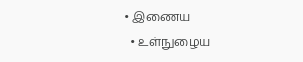• இணைய
  • உள்நுழைய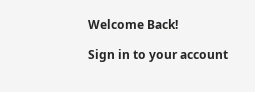Welcome Back!

Sign in to your account